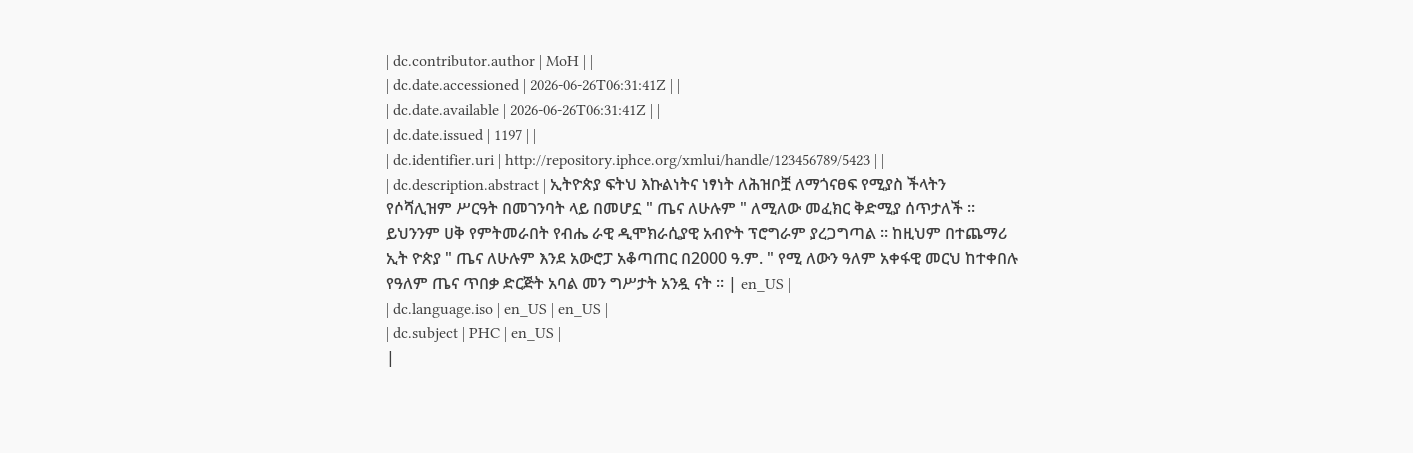| dc.contributor.author | MoH | |
| dc.date.accessioned | 2026-06-26T06:31:41Z | |
| dc.date.available | 2026-06-26T06:31:41Z | |
| dc.date.issued | 1197 | |
| dc.identifier.uri | http://repository.iphce.org/xmlui/handle/123456789/5423 | |
| dc.description.abstract | ኢትዮጵያ ፍትህ እኩልነትና ነፃነት ለሕዝቦቿ ለማጎናፀፍ የሚያስ ችላትን የሶሻሊዝም ሥርዓት በመገንባት ላይ በመሆኗ " ጤና ለሁሉም " ለሚለው መፈክር ቅድሚያ ሰጥታለች ፡፡ ይህንንም ሀቅ የምትመራበት የብሔ ራዊ ዲሞክራሲያዊ አብዮት ፕሮግራም ያረጋግጣል ፡፡ ከዚህም በተጨማሪ ኢት ዮጵያ " ጤና ለሁሉም እንደ አውሮፓ አቆጣጠር በ2000 ዓ.ም. " የሚ ለውን ዓለም አቀፋዊ መርህ ከተቀበሉ የዓለም ጤና ጥበቃ ድርጅት አባል መን ግሥታት አንዷ ናት ፡፡ | en_US |
| dc.language.iso | en_US | en_US |
| dc.subject | PHC | en_US |
|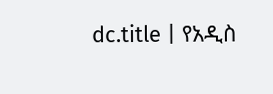dc.title | የአዲስ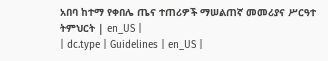አበባ ከተማ የቀበሌ ጤና ተጠሪዎች ማሠልጠኛ መመሪያና ሥርዓተ ትምህርት | en_US |
| dc.type | Guidelines | en_US |